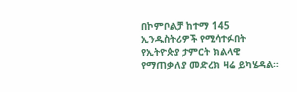በኮምቦልቻ ከተማ 145 ኢንዱስትሪዎች የሚሳተፉበት የኢትዮጵያ ታምርት ክልላዊ የማጠቃለያ መድረክ ዛሬ ይካሄዳል።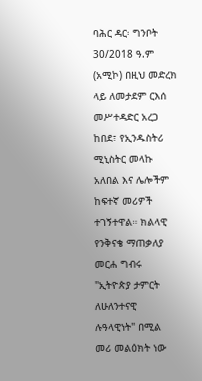ባሕር ዳር፡ ግንቦት 30/2018 ዓ.ም (አሚኮ) በዚህ መድረክ ላይ ለመታደም ርእሰ መሥተዳድር አረጋ ከበደ፣ የኢንዱስትሪ ሚኒስትር መላኩ አለበል እና ሌሎችም ከፍተኛ መሪዎች ተገኝተዋል። ክልላዊ የንቅናቄ ማጠቃለያ መርሐ ግብሩ "ኢትዮጵያ ታምርት ለሁለንተናዊ ሉዓላዊነት" በሚል መሪ መልዕክት ነው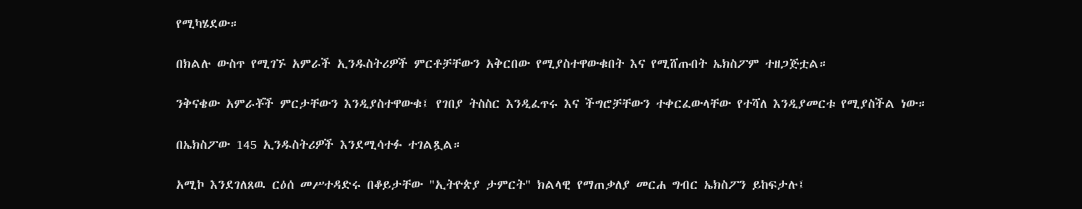የሚካሄደው።

በክልሉ ውስጥ የሚገኙ አምራች ኢንዱስትሪዎች ምርቶቻቸውን አቅርበው የሚያስተዋውቁበት እና የሚሸጡበት ኤክስፖም ተዘጋጅቷል።

ንቅናቄው አምራቾች ምርታቸውን እንዲያስተዋውቁ፤ የገበያ ትስስር እንዲፈጥሩ እና ችግሮቻቸውን ተቀርፈውላቸው የተሻለ እንዲያመርቱ የሚያስችል ነው።

በኤክስፖው 145 ኢንዱስትሪዎች እንደሚሳተፉ ተገልጿል።

አሚኮ እንደገለጸዉ ርዕሰ መሥተዳድሩ በቆይታቸው "ኢትዮጵያ ታምርት" ክልላዊ የማጠቃለያ መርሐ ግብር ኤክስፖን ይከፍታሉ፤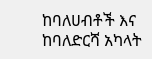ከባለሀብቶች እና ከባለድርሻ አካላት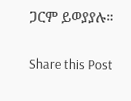ጋርም ይወያያሉ።

Share this Post